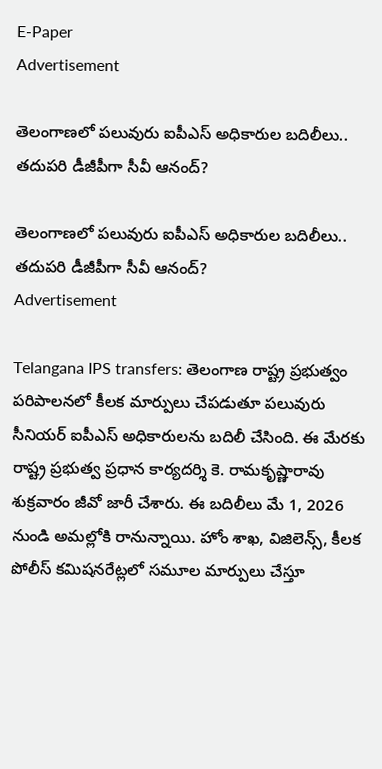E-Paper
Advertisement

తెలంగాణలో పలువురు ఐపీఎస్ అధికారుల బదిలీలు.. తదుపరి డీజీపీగా సీవీ ఆనంద్‌?

తెలంగాణలో పలువురు ఐపీఎస్ అధికారుల బదిలీలు.. తదుపరి డీజీపీగా సీవీ ఆనంద్‌?
Advertisement

Telangana IPS transfers: తెలంగాణ రాష్ట్ర ప్రభుత్వం పరిపాలనలో కీలక మార్పులు చేపడుతూ పలువురు సీనియర్ ఐపీఎస్ అధికారులను బదిలీ చేసింది. ఈ మేరకు రాష్ట్ర ప్రభుత్వ ప్రధాన కార్యదర్శి కె. రామకృష్ణారావు శుక్రవారం జీవో జారీ చేశారు. ఈ బదిలీలు మే 1, 2026 నుండి అమల్లోకి రానున్నాయి. హోం శాఖ, విజిలెన్స్, కీలక పోలీస్ కమిషనరేట్లలో సమూల మార్పులు చేస్తూ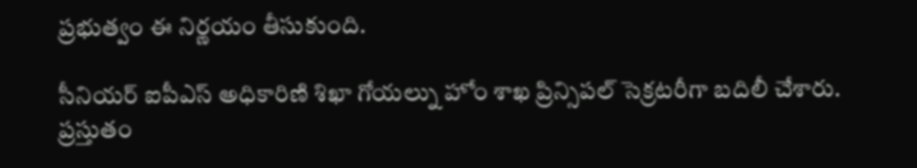ప్రభుత్వం ఈ నిర్ణయం తీసుకుంది.

సీనియర్ ఐపీఎస్ అధికారిణి శిఖా గోయల్ను హోం శాఖ ప్రిన్సిపల్ సెక్రటరీగా బదిలీ చేశారు. ప్రస్తుతం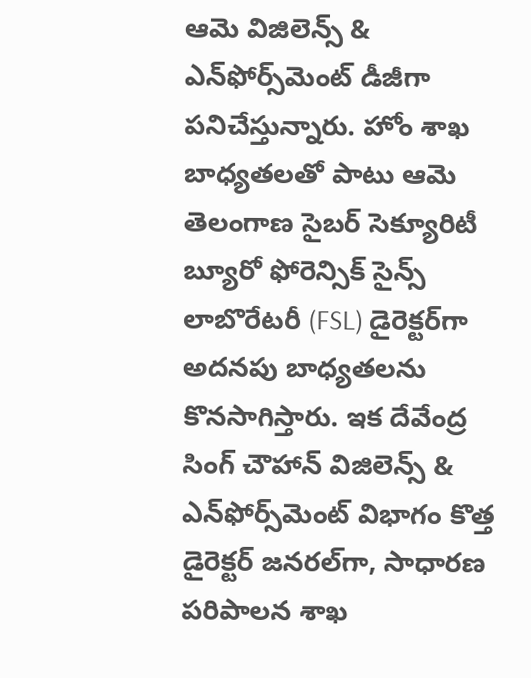ఆమె విజిలెన్స్ & ఎన్‌ఫోర్స్‌మెంట్ డీజీగా పనిచేస్తున్నారు. హోం శాఖ బాధ్యతలతో పాటు ఆమె తెలంగాణ సైబర్ సెక్యూరిటీ బ్యూరో ఫోరెన్సిక్ సైన్స్ లాబొరేటరీ (FSL) డైరెక్టర్‌గా అదనపు బాధ్యతలను కొనసాగిస్తారు. ఇక దేవేంద్ర సింగ్ చౌహాన్ విజిలెన్స్ & ఎన్‌ఫోర్స్‌మెంట్ విభాగం కొత్త డైరెక్టర్ జనరల్‌గా, సాధారణ పరిపాలన శాఖ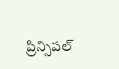ప్రిన్సిపల్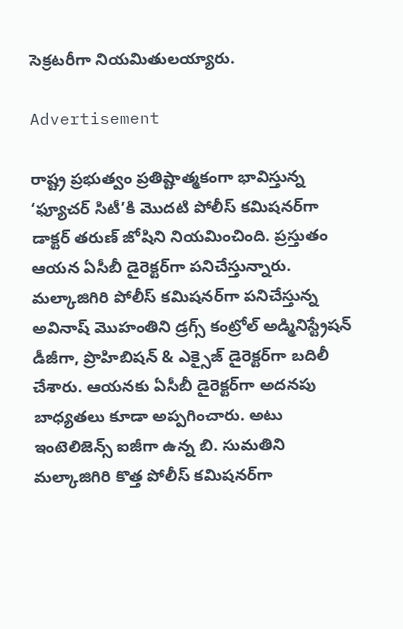సెక్రటరీగా నియమితులయ్యారు.

Advertisement

రాష్ట్ర ప్రభుత్వం ప్రతిష్టాత్మకంగా భావిస్తున్న ‘ఫ్యూచర్ సిటీ’కి మొదటి పోలీస్ కమిషనర్‌గా డాక్టర్ తరుణ్ జోషిని నియమించింది. ప్రస్తుతం ఆయన ఏసీబీ డైరెక్టర్‌గా పనిచేస్తున్నారు. మల్కాజిగిరి పోలీస్ కమిషనర్‌గా పనిచేస్తున్న అవినాష్ మొహంతిని డ్రగ్స్ కంట్రోల్ అడ్మినిస్ట్రేషన్ డీజీగా, ప్రొహిబిషన్ & ఎక్సైజ్ డైరెక్టర్‌గా బదిలీ చేశారు. ఆయనకు ఏసీబీ డైరెక్టర్‌గా అదనపు బాధ్యతలు కూడా అప్పగించారు. అటు ఇంటెలిజెన్స్ ఐజీగా ఉన్న బి. సుమతిని మల్కాజిగిరి కొత్త పోలీస్ కమిషనర్‌గా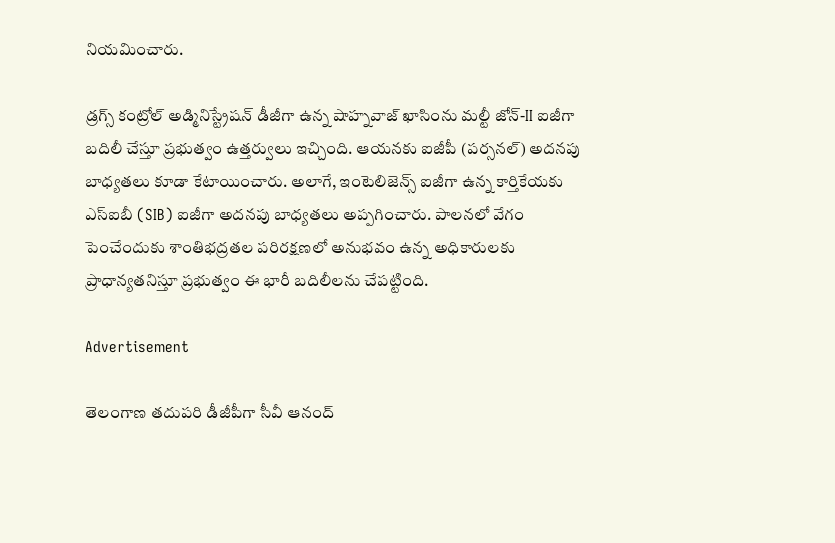నియమించారు.

డ్రగ్స్ కంట్రోల్ అడ్మినిస్ట్రేషన్ డీజీగా ఉన్న షాహ్నవాజ్ ఖాసింను మల్టీ జోన్-II ఐజీగా బదిలీ చేస్తూ ప్రభుత్వం ఉత్తర్వులు ఇచ్చింది. ఆయనకు ఐజీపీ (పర్సనల్) అదనపు బాధ్యతలు కూడా కేటాయించారు. అలాగే, ఇంటెలిజెన్స్ ఐజీగా ఉన్న కార్తికేయకు ఎస్ఐబీ (SIB) ఐజీగా అదనపు బాధ్యతలు అప్పగించారు. పాలనలో వేగం పెంచేందుకు శాంతిభద్రతల పరిరక్షణలో అనుభవం ఉన్న అధికారులకు ప్రాధాన్యతనిస్తూ ప్రభుత్వం ఈ భారీ బదిలీలను చేపట్టింది.

Advertisement

తెలంగాణ తదుపరి డీజీపీగా సీవీ ఆనంద్‌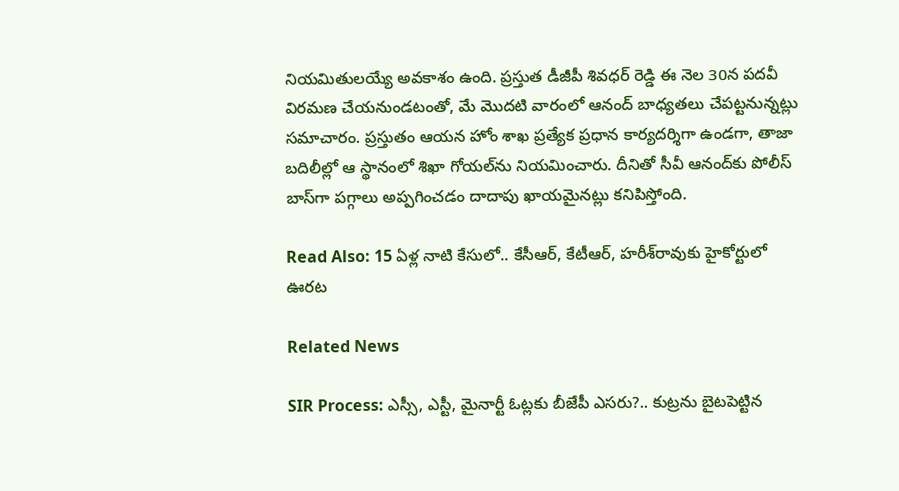నియమితులయ్యే అవకాశం ఉంది. ప్రస్తుత డీజీపీ శివధర్ రెడ్డి ఈ నెల 30న పదవీ విరమణ చేయనుండటంతో, మే మొదటి వారంలో ఆనంద్‌ బాధ్యతలు చేప‌ట్ట‌నున్న‌ట్లు స‌మాచారం. ప్రస్తుతం ఆయన హోం శాఖ ప్రత్యేక ప్రధాన కార్యదర్శిగా ఉండగా, తాజా బదిలీల్లో ఆ స్థానంలో శిఖా గోయల్‌ను నియమించారు. దీనితో సీవీ ఆనంద్‌కు పోలీస్ బాస్‌గా పగ్గాలు అప్పగించడం దాదాపు ఖాయమైనట్లు కనిపిస్తోంది.

Read Also: 15 ఏళ్ల నాటి కేసులో.. కేసీఆర్, కేటీఆర్, హరీశ్‌రావుకు హైకోర్టులో ఊరట

Related News

SIR Process: ఎస్సీ, ఎస్టీ, మైనార్టీ ఓట్లకు బీజేపీ ఎసరు?.. కుట్రను బైటపెట్టిన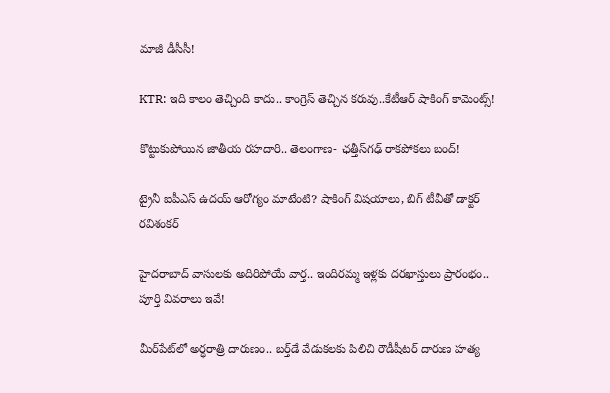మాజీ డీసీసీ!

KTR: ఇది కాలం తెచ్చింది కాదు.. కాంగ్రెస్ తెచ్చిన కరువు..కేటీఆర్ షాకింగ్ కామెంట్స్!

కొట్టుకుపోయిన జాతీయ రహదారి.. తెలంగాణ- ఛత్తీస్‌గఢ్ రాకపోకలు బంద్!

ట్రైనీ ఐపీఎస్ ఉదయ్ ఆరోగ్యం మాటేంటి? షాకింగ్ విషయాలు, బిగ్ టీవీతో డాక్టర్ రవిశంకర్

హైదరాబాద్‌ వాసులకు అదిరిపోయే వార్త.. ఇందిరమ్మ ఇళ్లకు దరఖాస్తులు ప్రారంభం.. పూర్తి వివరాలు ఇవే!

మీర్‌పేట్‌లో అర్ధరాత్రి దారుణం.. బర్త్‌డే వేడుకలకు పిలిచి రౌడీషీటర్ దారుణ హత్య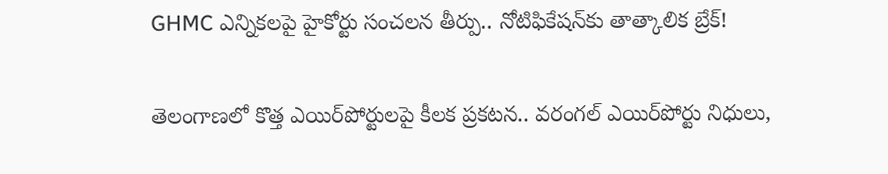GHMC ఎన్నికలపై హైకోర్టు సంచలన తీర్పు.. నోటిఫికేషన్‌కు తాత్కాలిక బ్రేక్!

తెలంగాణలో కొత్త ఎయిర్‌పోర్టులపై కీలక ప్రకటన.. వరంగల్ ఎయిర్‌పోర్టు నిధులు,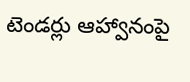టెండర్లు ఆహ్వానంపై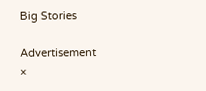Big Stories

Advertisement
×